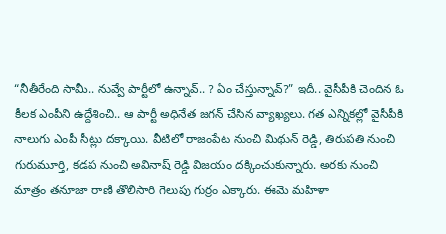“నీతీరేంది సామీ.. నువ్వే పార్టీలో ఉన్నావ్.. ? ఏం చేస్తున్నావ్?” ఇదీ.. వైసీపీకి చెందిన ఓ కీలక ఎంపీని ఉద్దేశించి.. ఆ పార్టీ అధినేత జగన్ చేసిన వ్యాఖ్యలు. గత ఎన్నికల్లో వైసీపీకి నాలుగు ఎంపీ సీట్లు దక్కాయి. వీటిలో రాజంపేట నుంచి మిథున్ రెడ్డి, తిరుపతి నుంచి గురుమూర్తి, కడప నుంచి అవినాష్ రెడ్డి విజయం దక్కించుకున్నారు. అరకు నుంచి మాత్రం తనూజా రాణి తొలిసారి గెలుపు గుర్రం ఎక్కారు. ఈమె మహిళా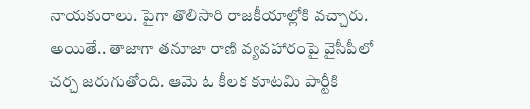నాయకురాలు. పైగా తొలిసారి రాజకీయాల్లోకి వచ్చారు.
అయితే.. తాజాగా తనూజా రాణి వ్యవహారంపై వైసీపీలో చర్చ జరుగుతోంది. ఆమె ఓ కీలక కూటమి పార్టీకి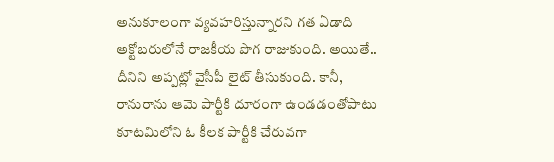అనుకూలంగా వ్యవహరిస్తున్నారని గత ఏడాది అక్టోబరులోనే రాజకీయ పొగ రాజుకుంది. అయితే.. దీనిని అప్పట్లో వైసీపీ లైట్ తీసుకుంది. కానీ, రానురాను ఆమె పార్టీకి దూరంగా ఉండడంతోపాటు కూటమిలోని ఓ కీలక పార్టీకి చేరువగా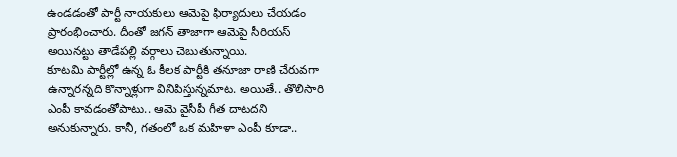ఉండడంతో పార్టీ నాయకులు ఆమెపై ఫిర్యాదులు చేయడం ప్రారంభించారు. దీంతో జగన్ తాజాగా ఆమెపై సీరియస్ అయినట్టు తాడేపల్లి వర్గాలు చెబుతున్నాయి.
కూటమి పార్టీల్లో ఉన్న ఓ కీలక పార్టీకి తనూజా రాణి చేరువగా ఉన్నారన్నది కొన్నాళ్లుగా వినిపిస్తున్నమాట. అయితే.. తొలిసారి ఎంపీ కావడంతోపాటు.. ఆమె వైసీపీ గీత దాటదని అనుకున్నారు. కానీ, గతంలో ఒక మహిళా ఎంపీ కూడా..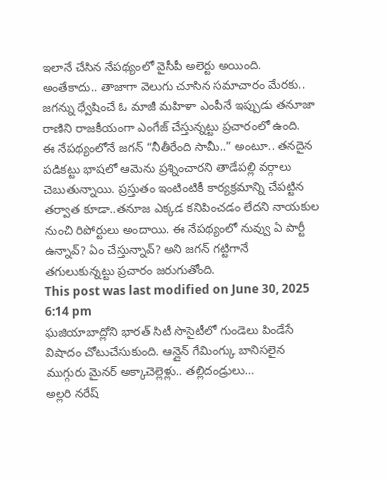ఇలానే చేసిన నేపథ్యంలో వైసీపీ అలెర్టు అయింది. అంతేకాదు.. తాజాగా వెలుగు చూసిన సమాచారం మేరకు.. జగన్ను ధ్వేషించే ఓ మాజీ మహిళా ఎంపీనే ఇప్పుడు తనూజా రాణిని రాజకీయంగా ఎంగేజ్ చేస్తున్నట్టు ప్రచారంలో ఉంది.
ఈ నేపథ్యంలోనే జగన్ “నీతీరేంది సామీ..” అంటూ.. తనదైన పడికట్టు భాషలో ఆమెను ప్రశ్నించారని తాడేపల్లి వర్గాలు చెబుతున్నాయి. ప్రస్తుతం ఇంటింటికీ కార్యక్రమాన్ని చేపట్టిన తర్వాత కూడా..తనూజ ఎక్కడ కనిపించడం లేదని నాయకుల నుంచి రిపోర్టులు అందాయి. ఈ నేపథ్యంలో నువ్వు ఏ పార్టీ ఉన్నావ్? ఏం చేస్తున్నావ్? అని జగన్ గట్టిగానే తగులుకున్నట్టు ప్రచారం జరుగుతోంది.
This post was last modified on June 30, 2025 6:14 pm
ఘజియాబాద్లోని భారత్ సిటీ సొసైటీలో గుండెలు పిండేసే విషాదం చోటుచేసుకుంది. ఆన్లైన్ గేమింగ్కు బానిసలైన ముగ్గురు మైనర్ అక్కాచెల్లెళ్లు.. తల్లిదండ్రులు…
అల్లరి నరేష్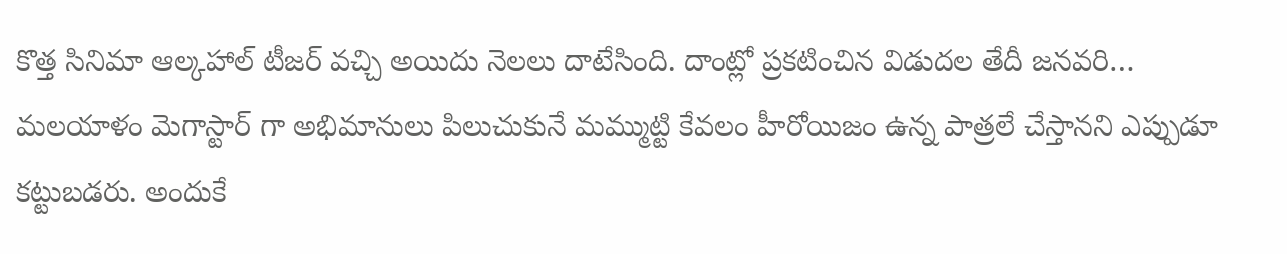కొత్త సినిమా ఆల్కహాల్ టీజర్ వచ్చి అయిదు నెలలు దాటేసింది. దాంట్లో ప్రకటించిన విడుదల తేదీ జనవరి…
మలయాళం మెగాస్టార్ గా అభిమానులు పిలుచుకునే మమ్ముట్టి కేవలం హీరోయిజం ఉన్న పాత్రలే చేస్తానని ఎప్పుడూ కట్టుబడరు. అందుకే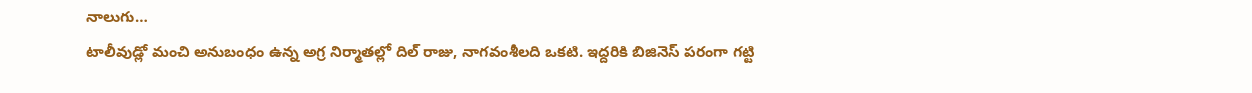నాలుగు…
టాలీవుడ్లో మంచి అనుబంధం ఉన్న అగ్ర నిర్మాతల్లో దిల్ రాజు, నాగవంశీలది ఒకటి. ఇద్దరికి బిజినెస్ పరంగా గట్టి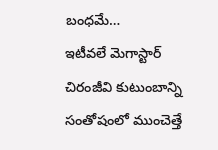బంధమే…
ఇటీవలే మెగాస్టార్ చిరంజీవి కుటుంబాన్ని సంతోషంలో ముంచెత్తే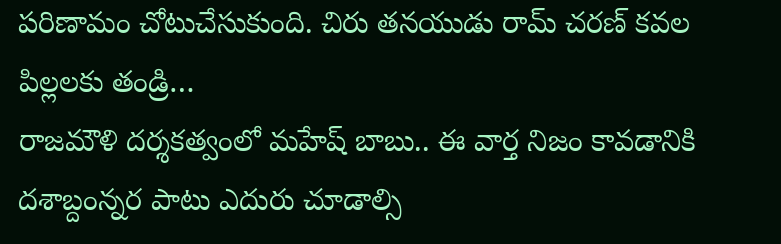పరిణామం చోటుచేసుకుంది. చిరు తనయుడు రామ్ చరణ్ కవల పిల్లలకు తండ్రి…
రాజమౌళి దర్శకత్వంలో మహేష్ బాబు.. ఈ వార్త నిజం కావడానికి దశాబ్దంన్నర పాటు ఎదురు చూడాల్సి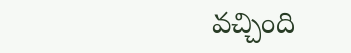వచ్చింది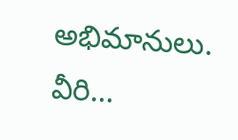అభిమానులు. వీరి…